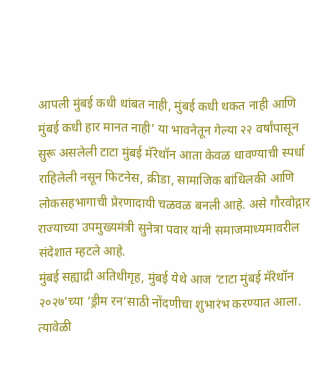आपली मुंबई कधी थांबत नाही, मुंबई कधी थकत नाही आणि मुंबई कधी हार मानत नाही’ या भावनेतून गेल्या २२ वर्षांपासून सुरू असलेली टाटा मुंबई मॅरेथॉन आता केवळ धावण्याची स्पर्धा राहिलेली नसून फिटनेस, क्रीडा, सामाजिक बांधिलकी आणि लोकसहभागाची प्रेरणादायी चळवळ बनली आहे. असे गौरवोद्गार राज्याच्या उपमुख्यमंत्री सुनेत्रा पवार यांनी समाजमाध्यमावरील संदेशात म्हटले आहे.
मुंबई सह्याद्री अतिथीगृह, मुंबई येथे आज ‘टाटा मुंबई मॅरेथॉन २०२७’च्या ‘ड्रीम रन’साठी नोंदणीचा शुभारंभ करण्यात आला. त्यावेळी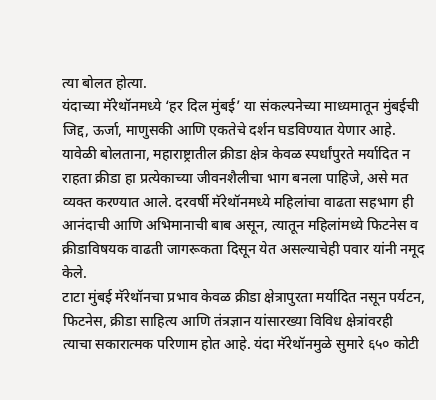त्या बोलत होत्या.
यंदाच्या मॅरेथॉनमध्ये ‘हर दिल मुंबई’ या संकल्पनेच्या माध्यमातून मुंबईची जिद्द, ऊर्जा, माणुसकी आणि एकतेचे दर्शन घडविण्यात येणार आहे.
यावेळी बोलताना, महाराष्ट्रातील क्रीडा क्षेत्र केवळ स्पर्धांपुरते मर्यादित न राहता क्रीडा हा प्रत्येकाच्या जीवनशैलीचा भाग बनला पाहिजे, असे मत व्यक्त करण्यात आले. दरवर्षी मॅरेथॉनमध्ये महिलांचा वाढता सहभाग ही आनंदाची आणि अभिमानाची बाब असून, त्यातून महिलांमध्ये फिटनेस व क्रीडाविषयक वाढती जागरूकता दिसून येत असल्याचेही पवार यांनी नमूद केले.
टाटा मुंबई मॅरेथॉनचा प्रभाव केवळ क्रीडा क्षेत्रापुरता मर्यादित नसून पर्यटन, फिटनेस, क्रीडा साहित्य आणि तंत्रज्ञान यांसारख्या विविध क्षेत्रांवरही त्याचा सकारात्मक परिणाम होत आहे. यंदा मॅरेथॉनमुळे सुमारे ६५० कोटी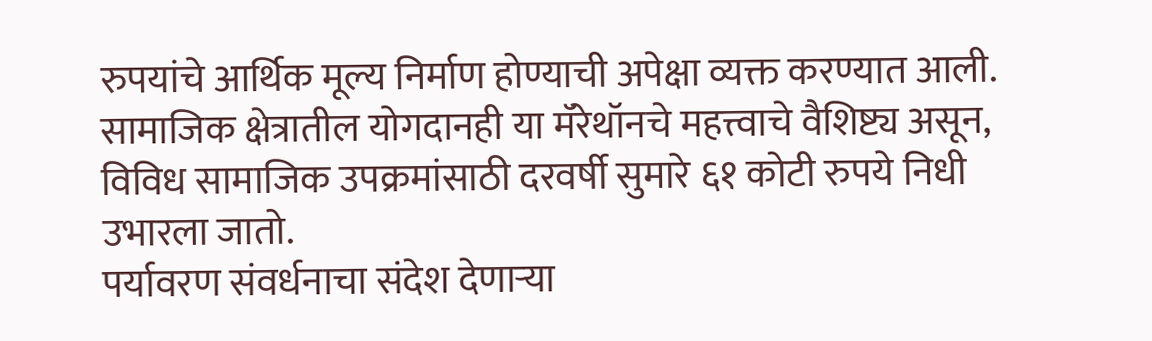रुपयांचे आर्थिक मूल्य निर्माण होण्याची अपेक्षा व्यक्त करण्यात आली. सामाजिक क्षेत्रातील योगदानही या मॅरेथॉनचे महत्त्वाचे वैशिष्ट्य असून, विविध सामाजिक उपक्रमांसाठी दरवर्षी सुमारे ६१ कोटी रुपये निधी उभारला जातो.
पर्यावरण संवर्धनाचा संदेश देणाऱ्या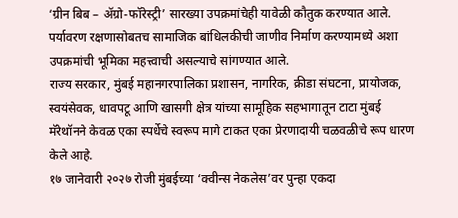‘ग्रीन बिब – ॲग्रो-फॉरेस्ट्री’ सारख्या उपक्रमांचेही यावेळी कौतुक करण्यात आले. पर्यावरण रक्षणासोबतच सामाजिक बांधिलकीची जाणीव निर्माण करण्यामध्ये अशा उपक्रमांची भूमिका महत्त्वाची असल्याचे सांगण्यात आले.
राज्य सरकार, मुंबई महानगरपालिका प्रशासन, नागरिक, क्रीडा संघटना, प्रायोजक, स्वयंसेवक, धावपटू आणि खासगी क्षेत्र यांच्या सामूहिक सहभागातून टाटा मुंबई मॅरेथॉनने केवळ एका स्पर्धेचे स्वरूप मागे टाकत एका प्रेरणादायी चळवळीचे रूप धारण केले आहे.
१७ जानेवारी २०२७ रोजी मुंबईच्या ‘क्वीन्स नेकलेस’वर पुन्हा एकदा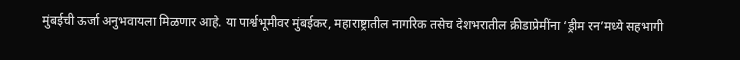मुंबईची ऊर्जा अनुभवायला मिळणार आहे. या पार्श्वभूमीवर मुंबईकर, महाराष्ट्रातील नागरिक तसेच देशभरातील क्रीडाप्रेमींना ‘ड्रीम रन’मध्ये सहभागी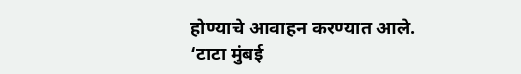होण्याचे आवाहन करण्यात आले.
‘टाटा मुंबई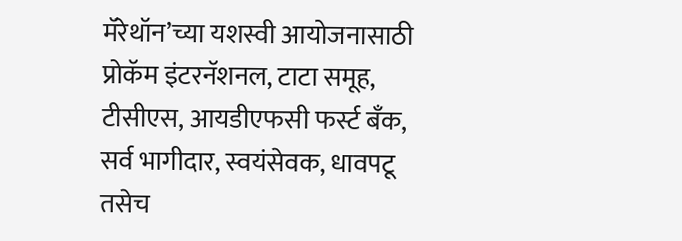मॅरेथॉन’च्या यशस्वी आयोजनासाठी प्रोकॅम इंटरनॅशनल, टाटा समूह, टीसीएस, आयडीएफसी फर्स्ट बँक, सर्व भागीदार, स्वयंसेवक, धावपटू तसेच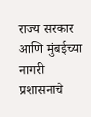राज्य सरकार आणि मुंबईच्या नागरी प्रशासनाचे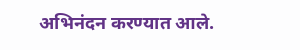अभिनंदन करण्यात आले.